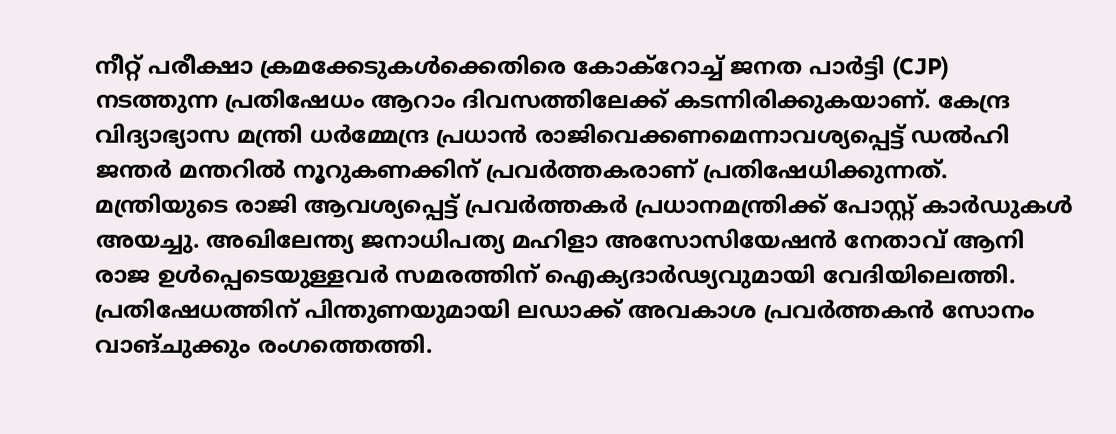നീറ്റ് പരീക്ഷാ ക്രമക്കേടുകൾക്കെതിരെ കോക്റോച്ച് ജനത പാർട്ടി (CJP) നടത്തുന്ന പ്രതിഷേധം ആറാം ദിവസത്തിലേക്ക് കടന്നിരിക്കുകയാണ്. കേന്ദ്ര വിദ്യാഭ്യാസ മന്ത്രി ധർമ്മേന്ദ്ര പ്രധാൻ രാജിവെക്കണമെന്നാവശ്യപ്പെട്ട് ഡൽഹി ജന്തർ മന്തറിൽ നൂറുകണക്കിന് പ്രവർത്തകരാണ് പ്രതിഷേധിക്കുന്നത്. മന്ത്രിയുടെ രാജി ആവശ്യപ്പെട്ട് പ്രവർത്തകർ പ്രധാനമന്ത്രിക്ക് പോസ്റ്റ് കാർഡുകൾ അയച്ചു. അഖിലേന്ത്യ ജനാധിപത്യ മഹിളാ അസോസിയേഷൻ നേതാവ് ആനി രാജ ഉൾപ്പെടെയുള്ളവർ സമരത്തിന് ഐക്യദാർഢ്യവുമായി വേദിയിലെത്തി.
പ്രതിഷേധത്തിന് പിന്തുണയുമായി ലഡാക്ക് അവകാശ പ്രവർത്തകൻ സോനം വാങ്ചുക്കും രംഗത്തെത്തി.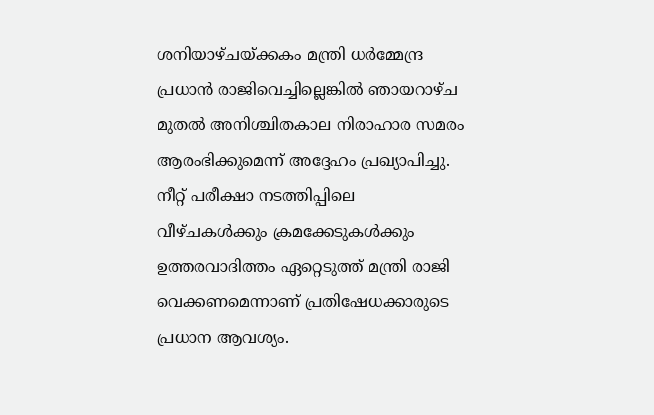ശനിയാഴ്ചയ്ക്കകം മന്ത്രി ധർമ്മേന്ദ്ര പ്രധാൻ രാജിവെച്ചില്ലെങ്കിൽ ഞായറാഴ്ച മുതൽ അനിശ്ചിതകാല നിരാഹാര സമരം ആരംഭിക്കുമെന്ന് അദ്ദേഹം പ്രഖ്യാപിച്ചു. നീറ്റ് പരീക്ഷാ നടത്തിപ്പിലെ വീഴ്ചകൾക്കും ക്രമക്കേടുകൾക്കും ഉത്തരവാദിത്തം ഏറ്റെടുത്ത് മന്ത്രി രാജി വെക്കണമെന്നാണ് പ്രതിഷേധക്കാരുടെ പ്രധാന ആവശ്യം.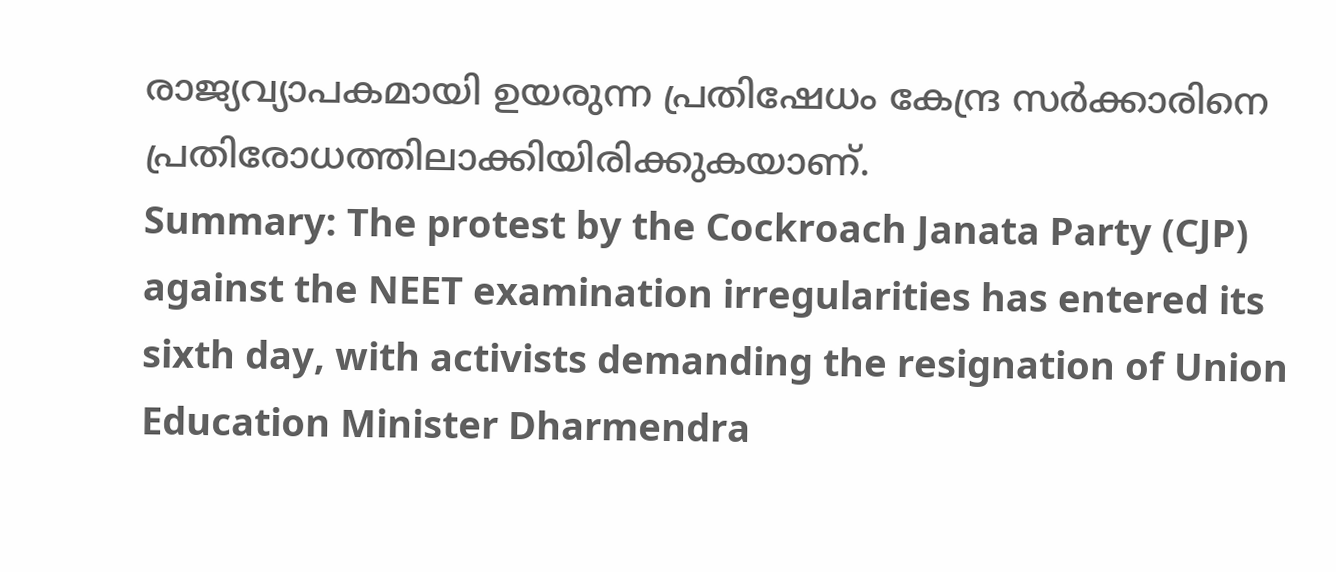രാജ്യവ്യാപകമായി ഉയരുന്ന പ്രതിഷേധം കേന്ദ്ര സർക്കാരിനെ പ്രതിരോധത്തിലാക്കിയിരിക്കുകയാണ്.
Summary: The protest by the Cockroach Janata Party (CJP) against the NEET examination irregularities has entered its sixth day, with activists demanding the resignation of Union Education Minister Dharmendra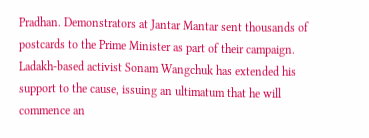Pradhan. Demonstrators at Jantar Mantar sent thousands of postcards to the Prime Minister as part of their campaign. Ladakh-based activist Sonam Wangchuk has extended his support to the cause, issuing an ultimatum that he will commence an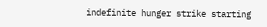indefinite hunger strike starting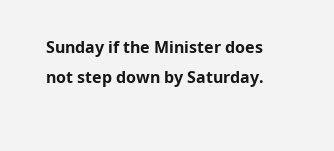Sunday if the Minister does not step down by Saturday.